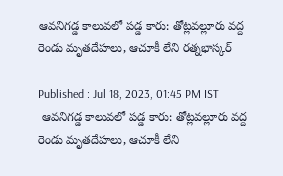ఆవనిగడ్డ కాలువలో పడ్డ కారు: తోట్లవల్లూరు వద్ద రెండు మృతదేహలు, ఆచూకీ లేని రత్నభాస్కర్

Published : Jul 18, 2023, 01:45 PM IST
 ఆవనిగడ్డ కాలువలో పడ్డ కారు: తోట్లవల్లూరు వద్ద రెండు మృతదేహలు, ఆచూకీ లేని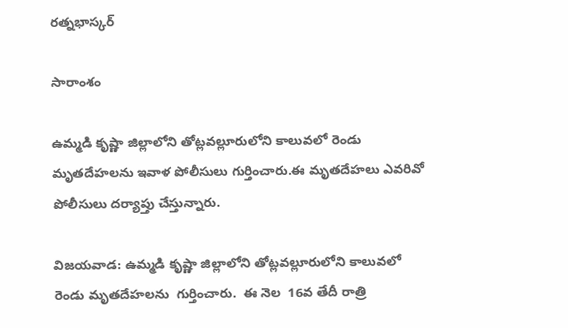రత్నభాస్కర్

సారాంశం

ఉమ్మడి కృష్ణా జిల్లాలోని తోట్లవల్లూరులోని కాలువలో రెండు  మృతదేహలను ఇవాళ పోలీసులు గుర్తించారు.ఈ మృతదేహలు ఎవరివో  పోలీసులు దర్యాప్తు చేస్తున్నారు.

విజయవాడ: ఉమ్మడి కృష్ణా జిల్లాలోని తోట్లవల్లూరులోని కాలువలో  రెండు మృతదేహలను  గుర్తించారు.  ఈ నెల  16వ తేదీ రాత్రి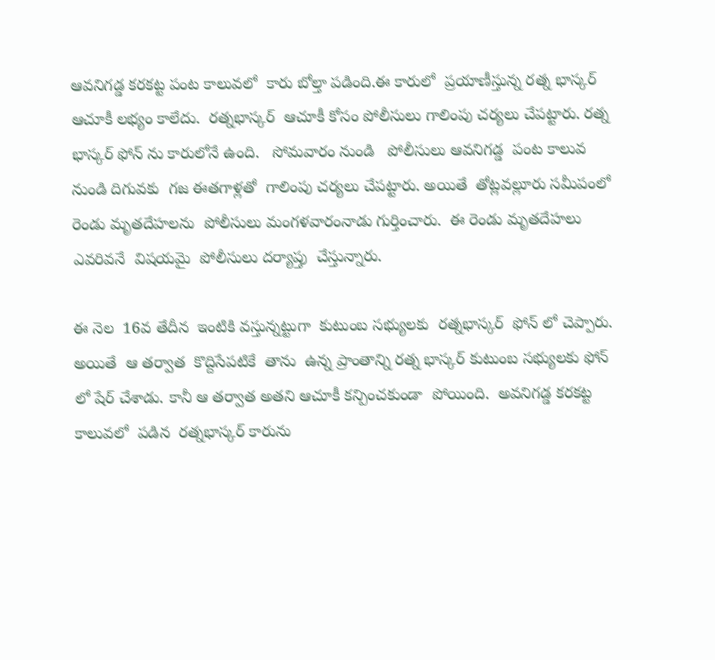ఆవనిగడ్డ కరకట్ట పంట కాలువలో  కారు బోల్తా పడింది.ఈ కారులో  ప్రయాణీస్తున్న రత్న భాస్కర్ ఆచూకీ లభ్యం కాలేదు.  రత్నభాస్కర్  ఆచూకీ కోసం పోలీసులు గాలింపు చర్యలు చేపట్టారు. రత్న భాస్కర్ ఫోన్ ను కారులోనే ఉంది.   సోమవారం నుండి   పోలీసులు ఆవనిగడ్డ  పంట కాలువ నుండి దిగువకు  గజ ఈతగాళ్లతో  గాలింపు చర్యలు చేపట్టారు. అయితే  తోట్లవల్లూరు సమీపంలో  రెండు మృతదేహలను  పోలీసులు మంగళవారంనాడు గుర్తించారు.  ఈ రెండు మృతదేహలు  ఎవరివనే  విషయమై  పోలీసులు దర్యాప్తు  చేస్తున్నారు.

ఈ నెల  16వ తేదీన  ఇంటికి వస్తున్నట్టుగా  కుటుంబ సభ్యులకు  రత్నభాస్కర్  ఫోన్ లో చెప్పారు.  అయితే  ఆ తర్వాత  కొద్దిసేపటికే  తాను  ఉన్న ప్రాంతాన్ని రత్న భాస్కర్ కుటుంబ సభ్యులకు ఫోన్ లో షేర్ చేశాడు. కానీ ఆ తర్వాత అతని ఆచూకీ కన్పించకుండా  పోయింది.  అవనిగడ్డ కరకట్ట కాలువలో  పడిన  రత్నభాస్కర్ కారును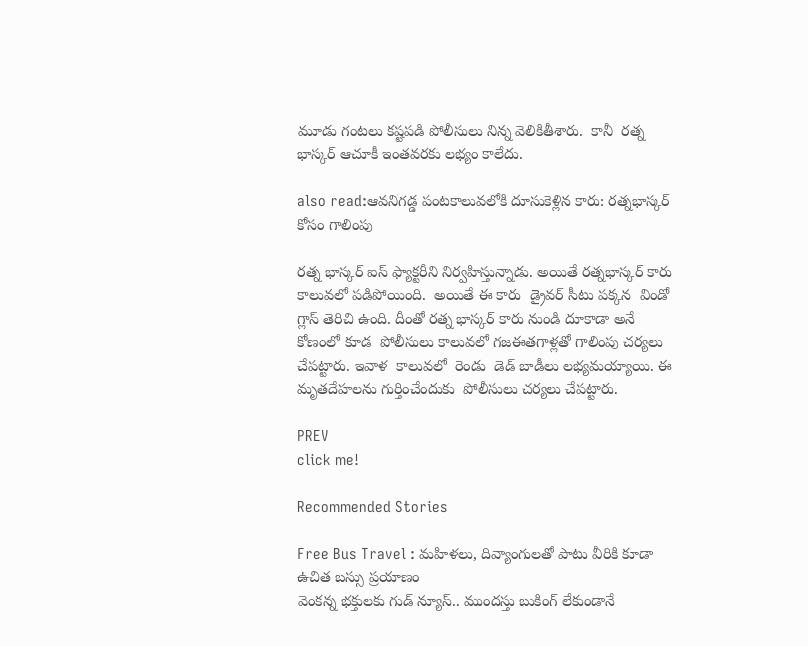మూడు గంటలు కష్టపడి పోలీసులు నిన్న వెలికితీశారు.  కానీ  రత్న భాస్కర్ ఆచూకీ ఇంతవరకు లభ్యం కాలేదు.

also read:ఆవనిగడ్డ పంటకాలువలోకి దూసుకెళ్లిన కారు: రత్నభాస్కర్ కోసం గాలింపు

రత్న భాస్కర్ ఐస్ ఫ్యాక్టరీని నిర్వహిస్తున్నాడు. అయితే రత్నభాస్కర్ కారు కాలువలో పడిపోయింది.  అయితే ఈ కారు  డ్రైవర్ సీటు పక్కన  విండో గ్లాస్ తెరిచి ఉంది. దీంతో రత్న భాస్కర్ కారు నుండి దూకాడా అనే కోణంలో కూడ  పోలీసులు కాలువలో గజఈతగాళ్లతో గాలింపు చర్యలు చేపట్టారు. ఇవాళ  కాలువలో  రెండు  డెడ్ బాడీలు లభ్యమయ్యాయి. ఈ మృతదేహలను గుర్తించేందుకు  పోలీసులు చర్యలు చేపట్టారు.

PREV
click me!

Recommended Stories

Free Bus Travel : మహిళలు, దివ్యాంగులతో పాటు వీరికి కూడా ఉచిత బస్సు ప్రయాణం
వెంక‌న్న భ‌క్తుల‌కు గుడ్ న్యూస్‌.. ముంద‌స్తు బుకింగ్ లేకుండానే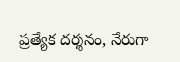ప్ర‌త్యేక‌ ద‌ర్శ‌నం, నేరుగా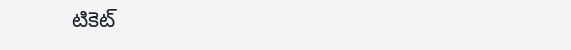టికెట్‌